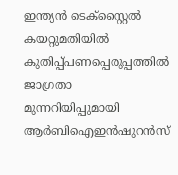ഇന്ത്യന്‍ ടെക്‌സ്റ്റൈല്‍ കയറ്റുമതിയില്‍ കുതിപ്പ്പണപ്പെരുപ്പത്തിൽ ജാഗ്രതാ മുന്നറിയിപ്പുമായി ആർബിഐഇൻഷുറൻസ്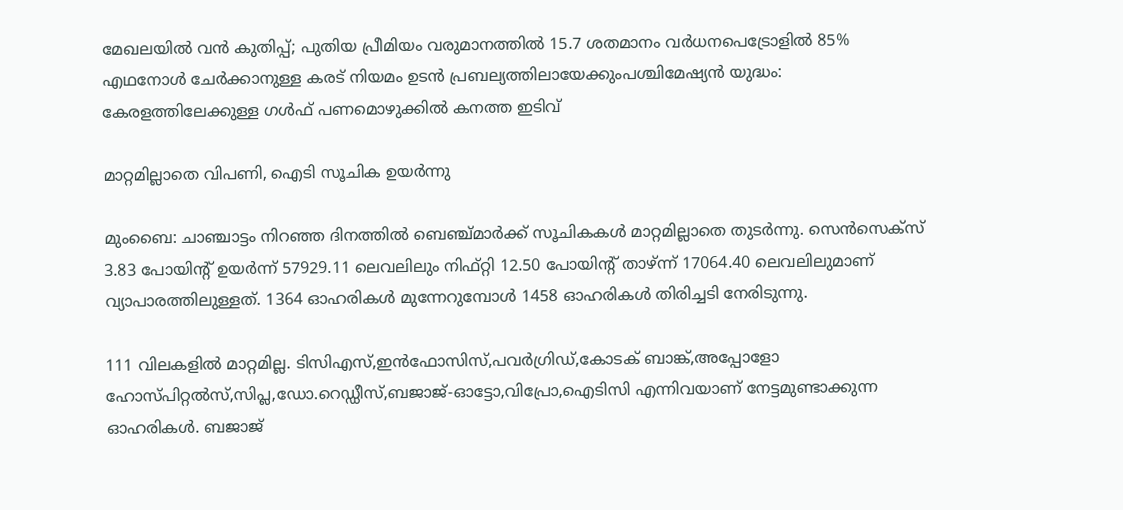മേഖലയിൽ വൻ കുതിപ്പ്; പുതിയ പ്രീമിയം വരുമാനത്തിൽ 15.7 ശതമാനം വർധനപെട്രോളിൽ 85% എഥനോൾ ചേർക്കാനുള്ള കരട് നിയമം ഉടൻ പ്രബല്യത്തിലായേക്കുംപശ്ചിമേഷ്യൻ യുദ്ധം: കേരളത്തിലേക്കുള്ള ഗൾഫ് പണമൊഴുക്കിൽ കനത്ത ഇടിവ്

മാറ്റമില്ലാതെ വിപണി, ഐടി സൂചിക ഉയര്‍ന്നു

മുംബൈ: ചാഞ്ചാട്ടം നിറഞ്ഞ ദിനത്തില്‍ ബെഞ്ച്മാര്‍ക്ക് സൂചികകള്‍ മാറ്റമില്ലാതെ തുടര്‍ന്നു. സെന്‍സെക്‌സ് 3.83 പോയിന്റ് ഉയര്‍ന്ന് 57929.11 ലെവലിലും നിഫ്റ്റി 12.50 പോയിന്റ് താഴ്ന്ന് 17064.40 ലെവലിലുമാണ് വ്യാപാരത്തിലുള്ളത്. 1364 ഓഹരികള്‍ മുന്നേറുമ്പോള്‍ 1458 ഓഹരികള്‍ തിരിച്ചടി നേരിടുന്നു.

111 വിലകളില്‍ മാറ്റമില്ല. ടിസിഎസ്,ഇന്‍ഫോസിസ്,പവര്‍ഗ്രിഡ്,കോടക് ബാങ്ക്,അപ്പോളോ ഹോസ്പിറ്റല്‍സ്,സിപ്ല,ഡോ.റെഡ്ഡീസ്,ബജാജ്-ഓട്ടോ,വിപ്രോ,ഐടിസി എന്നിവയാണ് നേട്ടമുണ്ടാക്കുന്ന ഓഹരികള്‍. ബജാജ്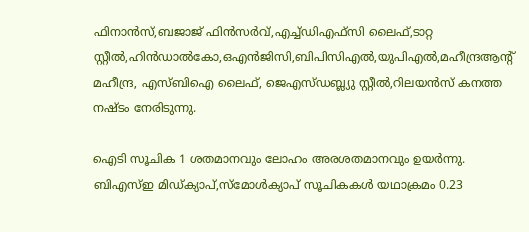ഫിനാന്‍സ്,ബജാജ് ഫിന്‍സര്‍വ്,എച്ച്ഡിഎഫ്‌സി ലൈഫ്,ടാറ്റ സ്റ്റീല്‍,ഹിന്‍ഡാല്‍കോ,ഒഎന്‍ജിസി,ബിപിസിഎല്‍,യുപിഎല്‍,മഹീന്ദ്രആന്റ് മഹീന്ദ്ര, എസ്ബിഐ ലൈഫ്, ജെഎസ്ഡബ്ല്യു സ്റ്റീല്‍,റിലയന്‍സ് കനത്ത നഷ്ടം നേരിടുന്നു.

ഐടി സൂചിക 1 ശതമാനവും ലോഹം അരശതമാനവും ഉയര്‍ന്നു. ബിഎസ്ഇ മിഡ്ക്യാപ്,സ്‌മോള്‍ക്യാപ് സൂചികകള്‍ യഥാക്രമം 0.23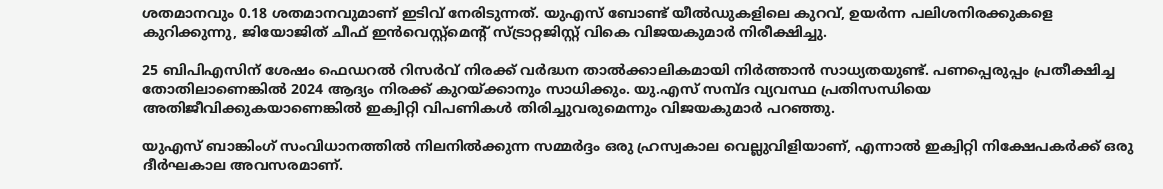ശതമാനവും 0.18 ശതമാനവുമാണ് ഇടിവ് നേരിടുന്നത്. യുഎസ് ബോണ്ട് യീല്‍ഡുകളിലെ കുറവ്, ഉയര്‍ന്ന പലിശനിരക്കുകളെ കുറിക്കുന്നു, ജിയോജിത് ചീഫ് ഇന്‍വെസ്റ്റ്‌മെന്റ് സ്ട്രാറ്റജിസ്റ്റ് വികെ വിജയകുമാര്‍ നിരീക്ഷിച്ചു.

25 ബിപിഎസിന് ശേഷം ഫെഡറല്‍ റിസര്‍വ് നിരക്ക് വര്‍ദ്ധന താല്‍ക്കാലികമായി നിര്‍ത്താന്‍ സാധ്യതയുണ്ട്. പണപ്പെരുപ്പം പ്രതീക്ഷിച്ച തോതിലാണെങ്കില്‍ 2024 ആദ്യം നിരക്ക് കുറയ്ക്കാനും സാധിക്കും. യു.എസ് സമ്പ്ദ വ്യവസ്ഥ പ്രതിസന്ധിയെ അതിജീവിക്കുകയാണെങ്കില്‍ ഇക്വിറ്റി വിപണികള്‍ തിരിച്ചുവരുമെന്നും വിജയകുമാര്‍ പറഞ്ഞു.

യുഎസ് ബാങ്കിംഗ് സംവിധാനത്തില്‍ നിലനില്‍ക്കുന്ന സമ്മര്‍ദ്ദം ഒരു ഹ്രസ്വകാല വെല്ലുവിളിയാണ്, എന്നാല്‍ ഇക്വിറ്റി നിക്ഷേപകര്‍ക്ക് ഒരു ദീര്‍ഘകാല അവസരമാണ്.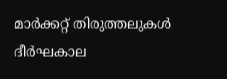മാര്‍ക്കറ്റ് തിരുത്തലുകള്‍ ദീര്‍ഘകാല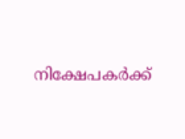നിക്ഷേപകര്‍ക്ക്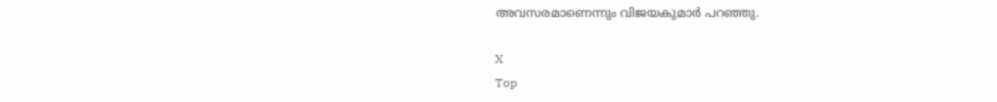അവസരമാണെന്നും വിജയകുമാര്‍ പറഞ്ഞു.

X
Top